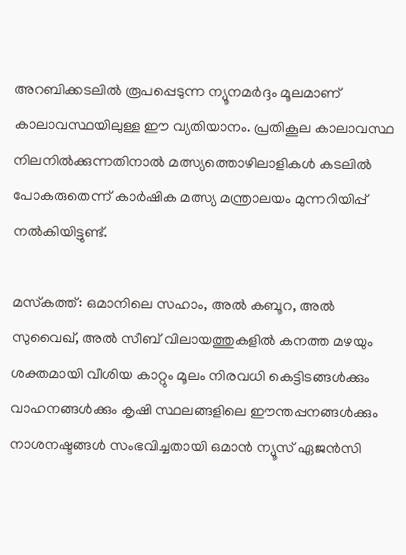അറബിക്കടലിൽ രൂപപ്പെടുന്ന ന്യൂനമർദ്ദം മൂലമാണ് കാലാവസ്ഥയിലുള്ള ഈ വ്യതിയാനം. പ്രതികൂല കാലാവസ്ഥ നിലനിൽക്കുന്നതിനാൽ മത്സ്യത്തൊഴിലാളികൾ കടലിൽ പോകരുതെന്ന്‌ കാർഷിക മത്സ്യ മന്ത്രാലയം മുന്നറിയിപ്പ് നൽകിയിട്ടുണ്ട്.

മസ്‍കത്ത്: ഒമാനിലെ സഹാം, അൽ കബൂറ, അൽ സുവൈഖ്, അൽ സീബ് വിലായത്തുകളിൽ കനത്ത മഴയും ശക്തമായി വീശിയ കാറ്റും മൂലം നിരവധി കെട്ടിടങ്ങൾക്കും വാഹനങ്ങൾക്കും കൃഷി സ്ഥലങ്ങളിലെ ഈന്തപ്പനങ്ങൾക്കും നാശനഷ്ടങ്ങൾ സംഭവിച്ചതായി ഒമാൻ ന്യൂസ് ഏജൻസി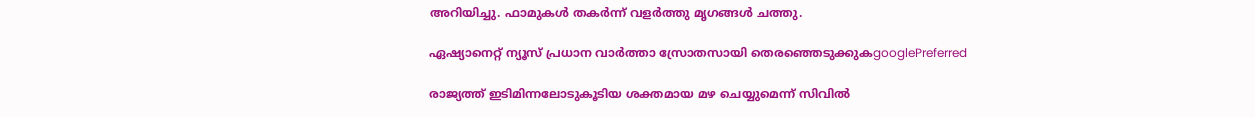അറിയിച്ചു. ഫാമുകൾ തകർന്ന് വളർത്തു മൃഗങ്ങൾ ചത്തു.

ഏഷ്യാനെറ്റ് ന്യൂസ് പ്രധാന വാർത്താ സ്രോതസായി തെരഞ്ഞെടുക്കുകgooglePreferred

രാജ്യത്ത് ഇടിമിന്നലോടുകൂടിയ ശക്തമായ മഴ ചെയ്യുമെന്ന് സിവില്‍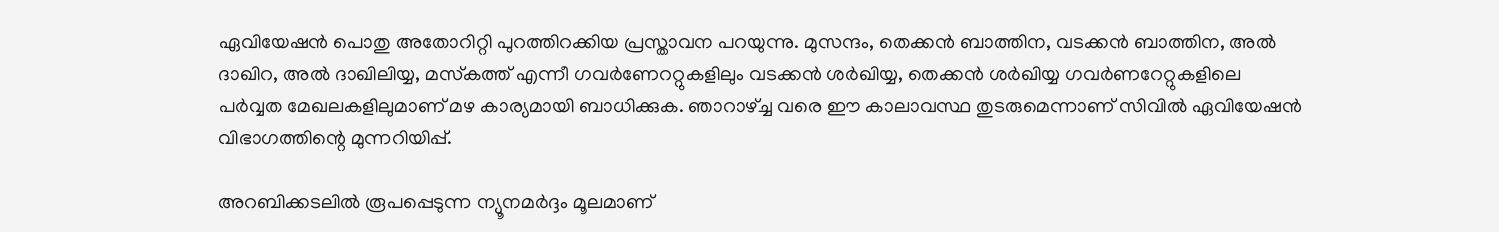ഏവിയേഷന്‍ പൊതു അതോറിറ്റി പുറത്തിറക്കിയ പ്രസ്താവന പറയുന്നു. മുസന്ദം, തെക്കന്‍ ബാത്തിന, വടക്കന്‍ ബാത്തിന, അല്‍ ദാഖിറ, അല്‍ ദാഖിലിയ്യ, മസ്‌കത്ത് എന്നീ ഗവര്‍ണേററ്റുകളിലും വടക്കന്‍ ശര്‍ഖിയ്യ, തെക്കന്‍ ശര്‍ഖിയ്യ ഗവര്‍ണറേറ്റുകളിലെ പര്‍വ്വത മേഖലകളിലുമാണ് മഴ കാര്യമായി ബാധിക്കുക. ഞാറാഴ്ച്ച വരെ ഈ കാലാവസ്ഥ തുടരുമെന്നാണ് സിവില്‍ ഏവിയേഷന്‍ വിഭാഗത്തിന്റെ മുന്നറിയിപ്പ്.

അറബിക്കടലിൽ രൂപപ്പെടുന്ന ന്യൂനമർദ്ദം മൂലമാണ്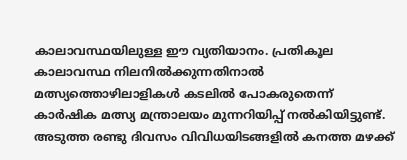കാലാവസ്ഥയിലുള്ള ഈ വ്യതിയാനം. പ്രതികൂല കാലാവസ്ഥ നിലനിൽക്കുന്നതിനാൽ മത്സ്യത്തൊഴിലാളികൾ കടലിൽ പോകരുതെന്ന്‌ കാർഷിക മത്സ്യ മന്ത്രാലയം മുന്നറിയിപ്പ് നൽകിയിട്ടുണ്ട്. അടുത്ത രണ്ടു ദിവസം വിവിധയിടങ്ങളില്‍ കനത്ത മഴക്ക്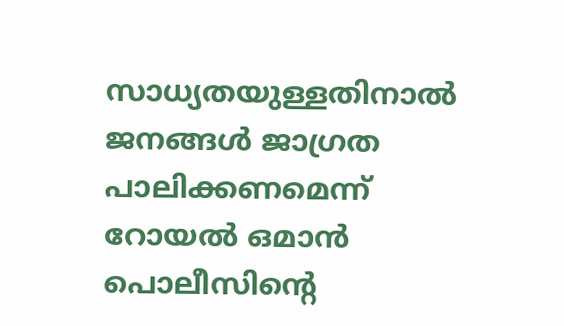സാധ്യതയുള്ളതിനാൽ ജനങ്ങൾ ജാഗ്രത പാലിക്കണമെന്ന് റോയൽ ഒമാൻ പൊലീസിന്റെ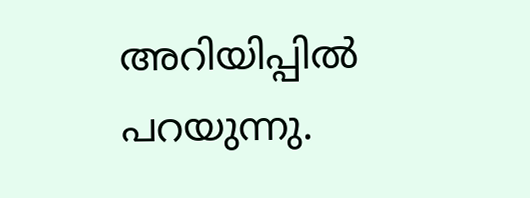അറിയിപ്പിൽ പറയുന്നു.